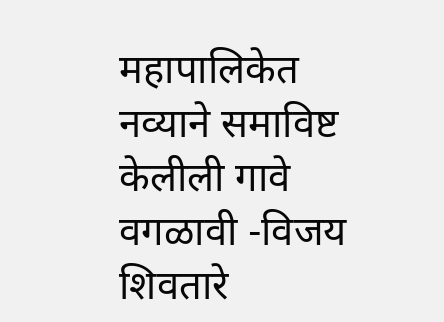महापालिकेत नव्याने समाविष्ट केलीली गावे वगळावी -विजय शिवतारे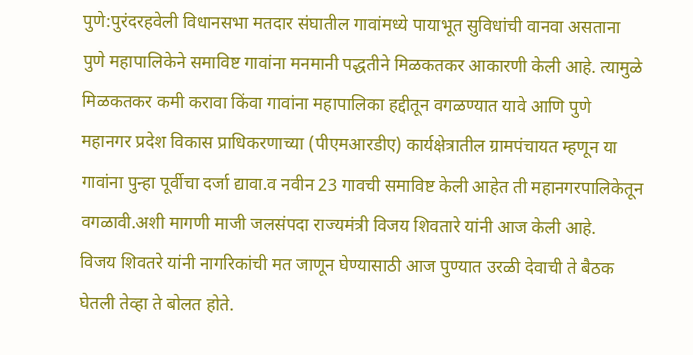पुणे:पुरंदरहवेली विधानसभा मतदार संघातील गावांमध्ये पायाभूत सुविधांची वानवा असताना पुणे महापालिकेने समाविष्ट गावांना मनमानी पद्धतीने मिळकतकर आकारणी केली आहे. त्यामुळे मिळकतकर कमी करावा किंवा गावांना महापालिका हद्दीतून वगळण्यात यावे आणि पुणे महानगर प्रदेश विकास प्राधिकरणाच्या (पीएमआरडीए) कार्यक्षेत्रातील ग्रामपंचायत म्हणून या गावांना पुन्हा पूर्वीचा दर्जा द्यावा.व नवीन 23 गावची समाविष्ट केली आहेत ती महानगरपालिकेतून वगळावी.अशी मागणी माजी जलसंपदा राज्यमंत्री विजय शिवतारे यांनी आज केली आहे.
विजय शिवतरे यांनी नागरिकांची मत जाणून घेण्यासाठी आज पुण्यात उरळी देवाची ते बैठक घेतली तेव्हा ते बोलत होते.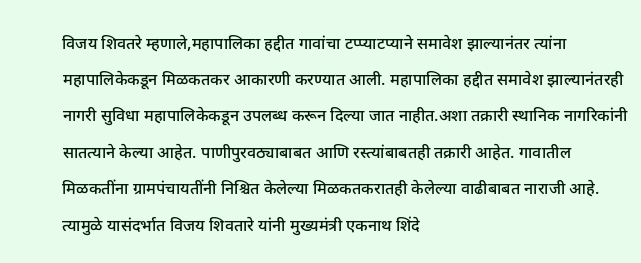विजय शिवतरे म्हणाले,महापालिका हद्दीत गावांचा टप्प्याटप्याने समावेश झाल्यानंतर त्यांना महापालिकेकडून मिळकतकर आकारणी करण्यात आली. महापालिका हद्दीत समावेश झाल्यानंतरही नागरी सुविधा महापालिकेकडून उपलब्ध करून दिल्या जात नाहीत.अशा तक्रारी स्थानिक नागरिकांनी सातत्याने केल्या आहेत. पाणीपुरवठ्याबाबत आणि रस्त्यांबाबतही तक्रारी आहेत. गावातील मिळकतींना ग्रामपंचायतींनी निश्चित केलेल्या मिळकतकरातही केलेल्या वाढीबाबत नाराजी आहे. त्यामुळे यासंदर्भात विजय शिवतारे यांनी मुख्यमंत्री एकनाथ शिंदे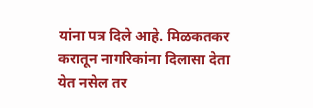यांना पत्र दिले आहे. मिळकतकर करातून नागरिकांना दिलासा देता येत नसेल तर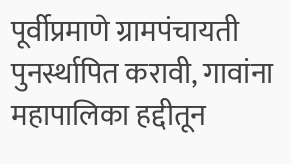पूर्वीप्रमाणे ग्रामपंचायती पुनर्स्थापित करावी, गावांना महापालिका हद्दीतून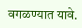वगळण्यात यावे.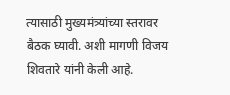त्यासाठी मुख्यमंत्र्यांच्या स्तरावर बैठक घ्यावी. अशी मागणी विजय शिवतारे यांनी केली आहे.